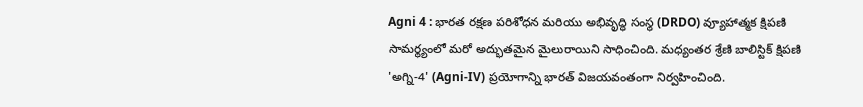Agni 4 : భారత రక్షణ పరిశోధన మరియు అభివృద్ధి సంస్థ (DRDO) వ్యూహాత్మక క్షిపణి సామర్థ్యంలో మరో అద్భుతమైన మైలురాయిని సాధించింది. మధ్యంతర శ్రేణి బాలిస్టిక్ క్షిపణి 'అగ్ని-4' (Agni-IV) ప్రయోగాన్ని భారత్ విజయవంతంగా నిర్వహించింది.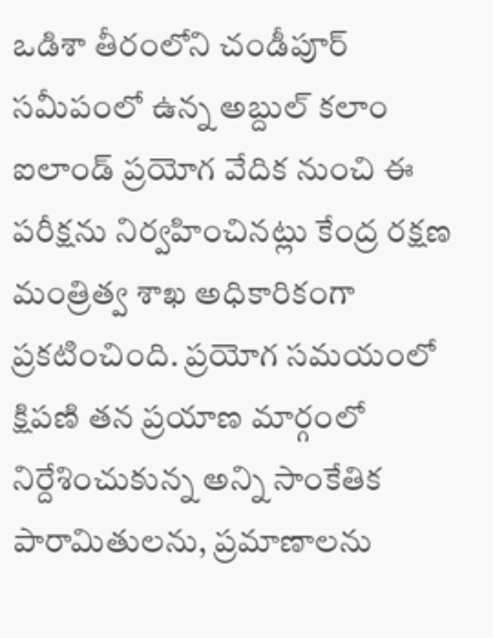ఒడిశా తీరంలోని చండీపూర్ సమీపంలో ఉన్న అబ్దుల్ కలాం ఐలాండ్ ప్రయోగ వేదిక నుంచి ఈ పరీక్షను నిర్వహించినట్లు కేంద్ర రక్షణ మంత్రిత్వ శాఖ అధికారికంగా ప్రకటించింది. ప్రయోగ సమయంలో క్షిపణి తన ప్రయాణ మార్గంలో నిర్దేశించుకున్న అన్ని సాంకేతిక పారామితులను, ప్రమాణాలను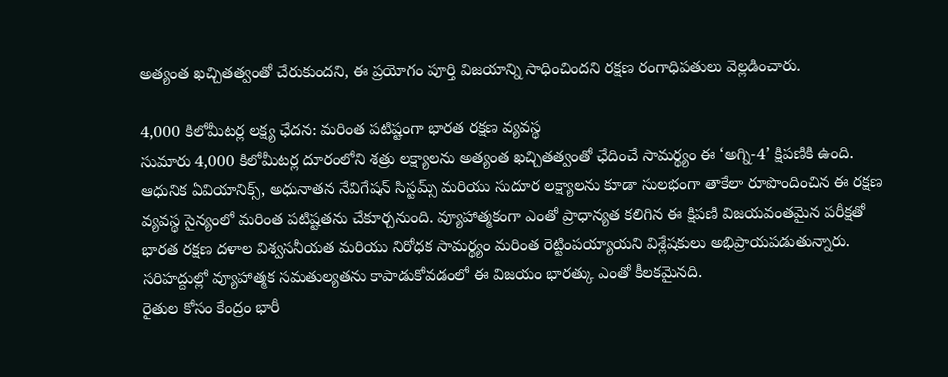అత్యంత ఖచ్చితత్వంతో చేరుకుందని, ఈ ప్రయోగం పూర్తి విజయాన్ని సాధించిందని రక్షణ రంగాధిపతులు వెల్లడించారు.

4,000 కిలోమీటర్ల లక్ష్య ఛేదన: మరింత పటిష్టంగా భారత రక్షణ వ్యవస్థ
సుమారు 4,000 కిలోమీటర్ల దూరంలోని శత్రు లక్ష్యాలను అత్యంత ఖచ్చితత్వంతో ఛేదించే సామర్థ్యం ఈ ‘అగ్ని-4’ క్షిపణికి ఉంది. ఆధునిక ఏవియానిక్స్, అధునాతన నేవిగేషన్ సిస్టమ్స్ మరియు సుదూర లక్ష్యాలను కూడా సులభంగా తాకేలా రూపొందించిన ఈ రక్షణ వ్యవస్థ సైన్యంలో మరింత పటిష్టతను చేకూర్చనుంది. వ్యూహాత్మకంగా ఎంతో ప్రాధాన్యత కలిగిన ఈ క్షిపణి విజయవంతమైన పరీక్షతో భారత రక్షణ దళాల విశ్వసనీయత మరియు నిరోధక సామర్థ్యం మరింత రెట్టింపయ్యాయని విశ్లేషకులు అభిప్రాయపడుతున్నారు. సరిహద్దుల్లో వ్యూహాత్మక సమతుల్యతను కాపాడుకోవడంలో ఈ విజయం భారత్కు ఎంతో కీలకమైనది.
రైతుల కోసం కేంద్రం భారీ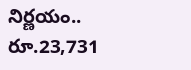నిర్ణయం.. రూ.23,731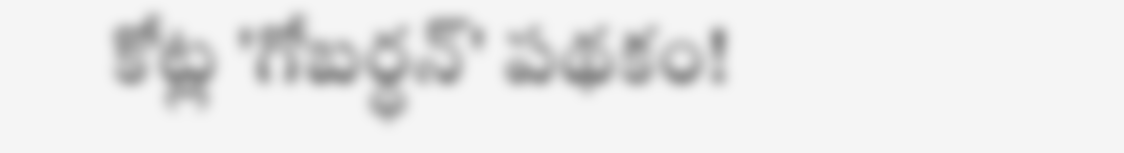కోట్ల 'గోబర్ధన్' పథకం!